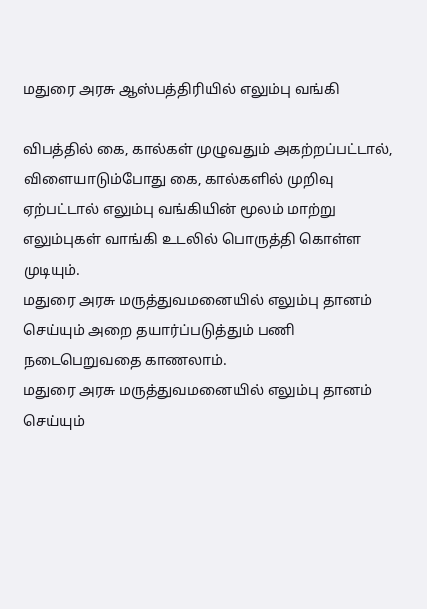மதுரை அரசு ஆஸ்பத்திரியில் எலும்பு வங்கி

விபத்தில் கை, கால்கள் முழுவதும் அகற்றப்பட்டால், விளையாடும்போது கை, கால்களில் முறிவு ஏற்பட்டால் எலும்பு வங்கியின் மூலம் மாற்று எலும்புகள் வாங்கி உடலில் பொருத்தி கொள்ள முடியும்.
மதுரை அரசு மருத்துவமனையில் எலும்பு தானம் செய்யும் அறை தயார்ப்படுத்தும் பணி நடைபெறுவதை காணலாம்.
மதுரை அரசு மருத்துவமனையில் எலும்பு தானம் செய்யும்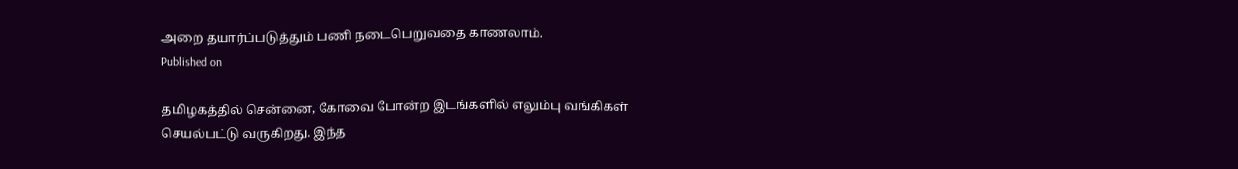அறை தயார்ப்படுத்தும் பணி நடைபெறுவதை காணலாம்.
Published on

தமிழகத்தில் சென்னை, கோவை போன்ற இடங்களில் எலும்பு வங்கிகள் செயல்பட்டு வருகிறது. இந்த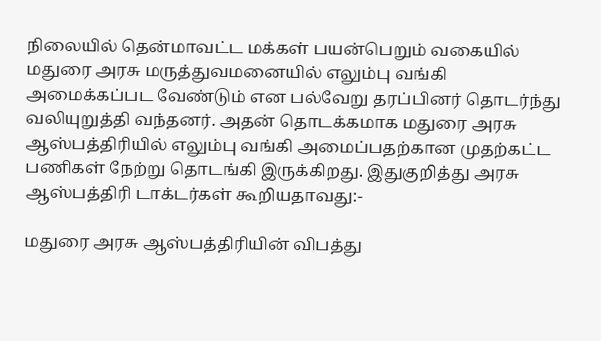நிலையில் தென்மாவட்ட மக்கள் பயன்பெறும் வகையில் மதுரை அரசு மருத்துவமனையில் எலும்பு வங்கி அமைக்கப்பட வேண்டும் என பல்வேறு தரப்பினர் தொடர்ந்து வலியுறுத்தி வந்தனர். அதன் தொடக்கமாக மதுரை அரசு ஆஸ்பத்திரியில் எலும்பு வங்கி அமைப்பதற்கான முதற்கட்ட பணிகள் நேற்று தொடங்கி இருக்கிறது. இதுகுறித்து அரசு ஆஸ்பத்திரி டாக்டர்கள் கூறியதாவது:-

மதுரை அரசு ஆஸ்பத்திரியின் விபத்து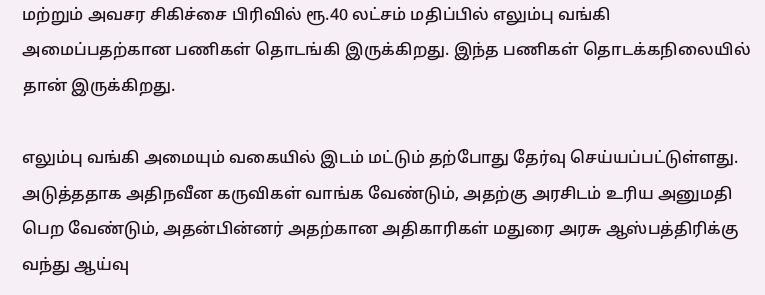மற்றும் அவசர சிகிச்சை பிரிவில் ரூ.40 லட்சம் மதிப்பில் எலும்பு வங்கி அமைப்பதற்கான பணிகள் தொடங்கி இருக்கிறது. இந்த பணிகள் தொடக்கநிலையில் தான் இருக்கிறது.

எலும்பு வங்கி அமையும் வகையில் இடம் மட்டும் தற்போது தேர்வு செய்யப்பட்டுள்ளது. அடுத்ததாக அதிநவீன கருவிகள் வாங்க வேண்டும், அதற்கு அரசிடம் உரிய அனுமதி பெற வேண்டும், அதன்பின்னர் அதற்கான அதிகாரிகள் மதுரை அரசு ஆஸ்பத்திரிக்கு வந்து ஆய்வு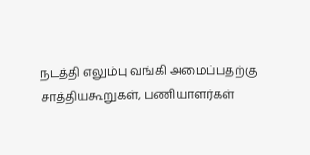நடத்தி எலும்பு வங்கி அமைப்பதற்கு சாத்தியகூறுகள், பணியாளர்கள்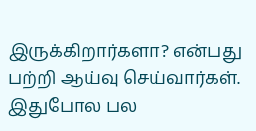இருக்கிறார்களா? என்பது பற்றி ஆய்வு செய்வார்கள். இதுபோல பல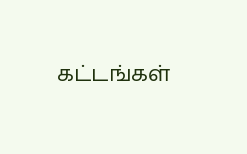கட்டங்கள்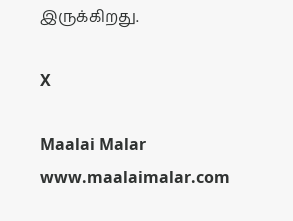இருக்கிறது.

X

Maalai Malar
www.maalaimalar.com